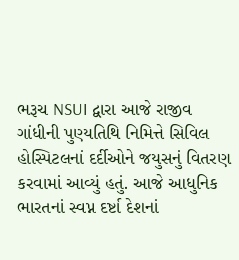ભરૂચ NSUI દ્વારા આજે રાજીવ ગાંધીની પુણ્યતિથિ નિમિત્તે સિવિલ હોસ્પિટલનાં દર્દીઓને જયુસનું વિતરણ કરવામાં આવ્યું હતું. આજે આધુનિક ભારતનાં સ્વપ્ન દર્ષ્ટા દેશનાં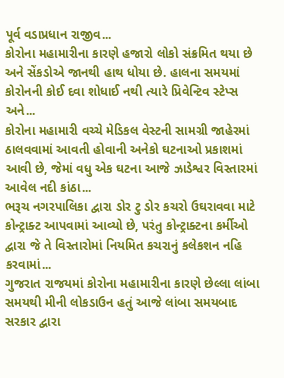પૂર્વ વડાપ્રધાન રાજીવ...
કોરોના મહામારીના કારણે હજારો લોકો સંક્રમિત થયા છે અને સેંકડોએ જાનથી હાથ ધોયા છે. હાલના સમયમાં કોરોનની કોઈ દવા શોધાઈ નથી ત્યારે પ્રિવેન્ટિવ સ્ટેપ્સ અને...
કોરોના મહામારી વચ્ચે મેડિકલ વેસ્ટની સામગ્રી જાહેરમાં ઠાલવવામાં આવતી હોવાની અનેકો ઘટનાઓ પ્રકાશમાં આવી છે, જેમાં વધુ એક ઘટના આજે ઝાડેશ્વર વિસ્તારમાં આવેલ નદી કાંઠા...
ભરૂચ નગરપાલિકા દ્વારા ડોર ટુ ડોર કચરો ઉઘરાવવા માટે કોન્ટ્રાક્ટ આપવામાં આવ્યો છે, પરંતુ કોન્ટ્રાક્ટના કર્મીઓ દ્વારા જે તે વિસ્તારોમાં નિયમિત કચરાનું કલેકશન નહિ કરવામાં...
ગુજરાત રાજયમાં કોરોના મહામારીના કારણે છેલ્લા લાંબા સમયથી મીની લોકડાઉન હતું આજે લાંબા સમયબાદ સરકાર દ્વારા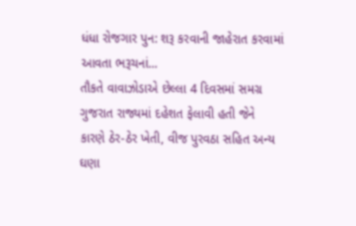ધંધા રોજગાર પુન: શરૂ કરવાની જાહેરાત કરવામાં આવતા ભરૂચનાં...
તૌકતે વાવાઝોડાએ છેલ્લા 4 દિવસમાં સમગ્ર ગુજરાત રાજ્યમાં દહેશત ફેલાવી હતી જેને કારણે ઠેર-ઠેર ખેતી, વીજ પુરવઠા સહિત અન્ય ઘણા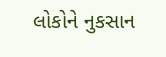લોકોને નુકસાન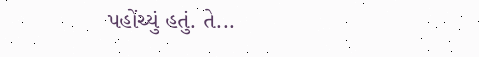પહોંચ્યું હતું. તે...